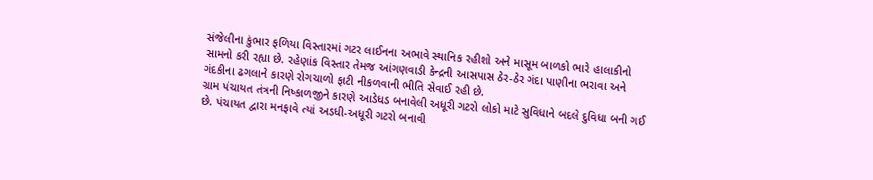સંજેલીના કુંભાર ફળિયા વિસ્તારમાં ગટર લાઈનના અભાવે સ્થાનિક રહીશો અને માસૂમ બાળકો ભારે હાલાકીનો સામનો કરી રહ્યા છે. રહેણાંક વિસ્તાર તેમજ આંગણવાડી કેન્દ્રની આસપાસ ઠેર-ઠેર ગંદા પાણીના ભરાવા અને ગંદકીના ઢગલાને કારણે રોગચાળો ફાટી નીકળવાની ભીતિ સેવાઈ રહી છે.
ગ્રામ પંચાયત તંત્રની નિષ્કાળજીને કારણે આડેધડ બનાવેલી અધૂરી ગટરો લોકો માટે સુવિધાને બદલે દુવિધા બની ગઈ છે. પંચાયત દ્વારા મનફાવે ત્યાં અડધી-અધૂરી ગટરો બનાવી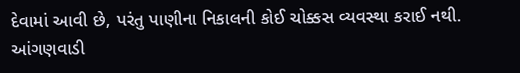દેવામાં આવી છે, પરંતુ પાણીના નિકાલની કોઈ ચોક્કસ વ્યવસ્થા કરાઈ નથી. આંગણવાડી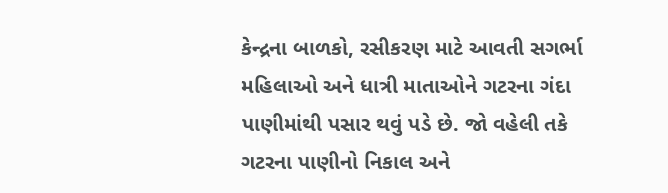કેન્દ્રના બાળકો, રસીકરણ માટે આવતી સગર્ભા મહિલાઓ અને ધાત્રી માતાઓને ગટરના ગંદા પાણીમાંથી પસાર થવું પડે છે. જો વહેલી તકે ગટરના પાણીનો નિકાલ અને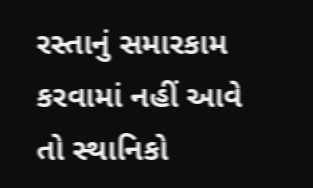રસ્તાનું સમારકામ કરવામાં નહીં આવે તો સ્થાનિકો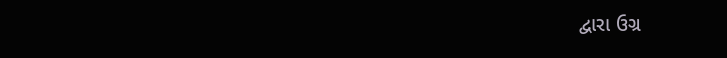દ્વારા ઉગ્ર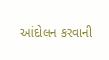આંદોલન કરવાની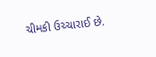ચીમકી ઉચ્ચારાઈ છે.